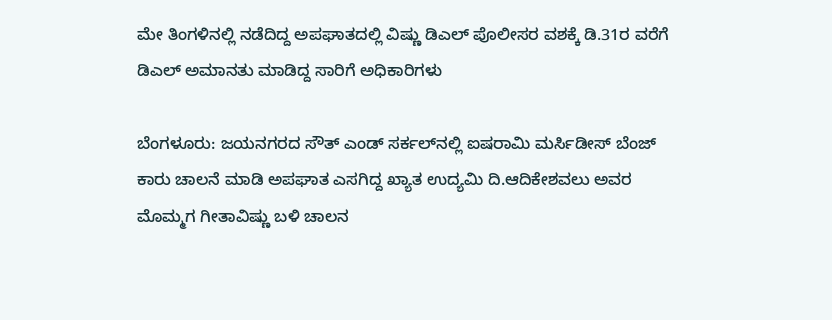ಮೇ ತಿಂಗಳಿನಲ್ಲಿ ನಡೆದಿದ್ದ ಅಪಘಾತದಲ್ಲಿ ವಿಷ್ಣು ಡಿಎಲ್ ಪೊಲೀಸರ ವಶಕ್ಕೆ ಡಿ.31ರ ವರೆಗೆ ಡಿಎಲ್ ಅಮಾನತು ಮಾಡಿದ್ದ ಸಾರಿಗೆ ಅಧಿಕಾರಿಗಳು

ಬೆಂಗಳೂರು: ಜಯನಗರದ ಸೌತ್ ಎಂಡ್ ಸರ್ಕಲ್‌ನಲ್ಲಿ ಐಷರಾಮಿ ಮರ್ಸಿಡೀಸ್ ಬೆಂಜ್ ಕಾರು ಚಾಲನೆ ಮಾಡಿ ಅಪಘಾತ ಎಸಗಿದ್ದ ಖ್ಯಾತ ಉದ್ಯಮಿ ದಿ.ಆದಿಕೇಶವಲು ಅವರ ಮೊಮ್ಮಗ ಗೀತಾವಿಷ್ಣು ಬಳಿ ಚಾಲನ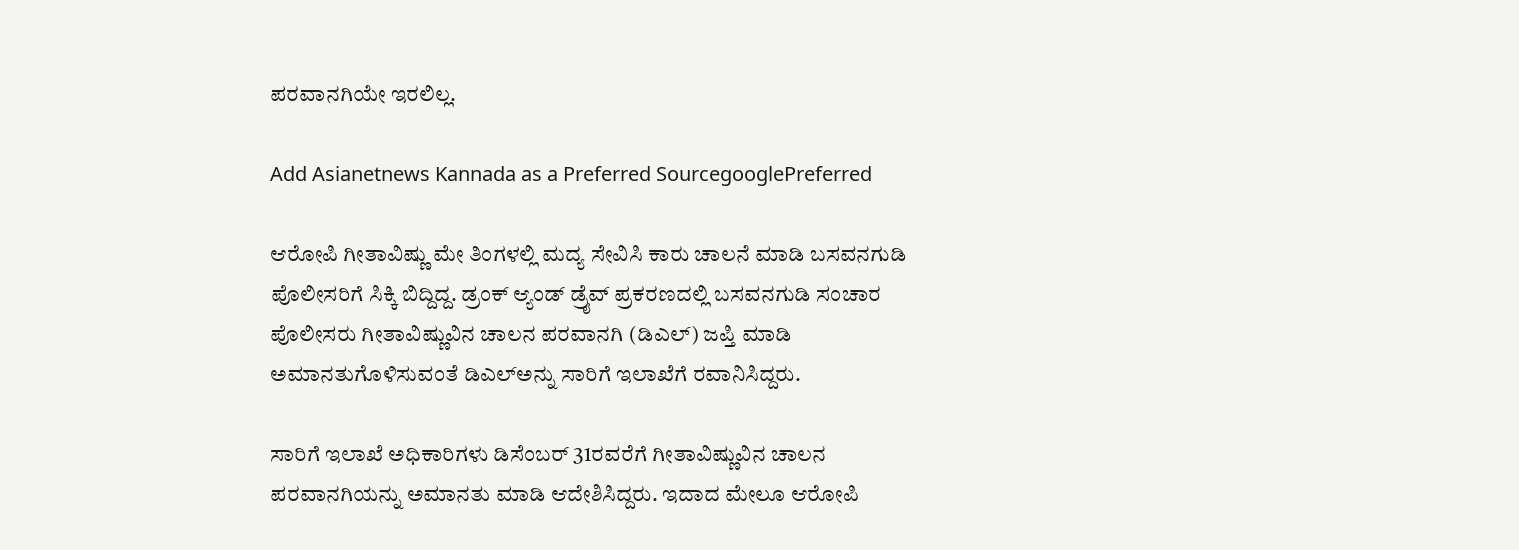ಪರವಾನಗಿಯೇ ಇರಲಿಲ್ಲ.

Add Asianetnews Kannada as a Preferred SourcegooglePreferred

ಆರೋಪಿ ಗೀತಾವಿಷ್ಣು ಮೇ ತಿಂಗಳಲ್ಲಿ ಮದ್ಯ ಸೇವಿಸಿ ಕಾರು ಚಾಲನೆ ಮಾಡಿ ಬಸವನಗುಡಿ ಪೊಲೀಸರಿಗೆ ಸಿಕ್ಕಿ ಬಿದ್ದಿದ್ದ. ಡ್ರಂಕ್ ಆ್ಯಂಡ್ ಡ್ರೈವ್ ಪ್ರಕರಣದಲ್ಲಿ ಬಸವನಗುಡಿ ಸಂಚಾರ ಪೊಲೀಸರು ಗೀತಾವಿಷ್ಣುವಿನ ಚಾಲನ ಪರವಾನಗಿ (ಡಿಎಲ್) ಜಪ್ತಿ ಮಾಡಿ ಅಮಾನತುಗೊಳಿಸುವಂತೆ ಡಿಎಲ್‌ಅನ್ನು ಸಾರಿಗೆ ಇಲಾಖೆಗೆ ರವಾನಿಸಿದ್ದರು.

ಸಾರಿಗೆ ಇಲಾಖೆ ಅಧಿಕಾರಿಗಳು ಡಿಸೆಂಬರ್ 31ರವರೆಗೆ ಗೀತಾವಿಷ್ಣುವಿನ ಚಾಲನ ಪರವಾನಗಿಯನ್ನು ಅಮಾನತು ಮಾಡಿ ಆದೇಶಿಸಿದ್ದರು. ಇದಾದ ಮೇಲೂ ಆರೋಪಿ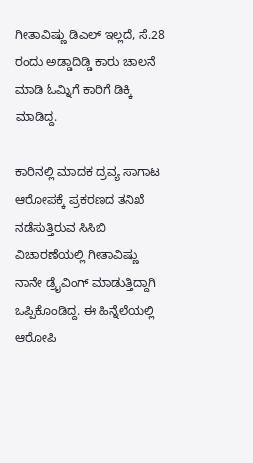ಗೀತಾವಿಷ್ಣು ಡಿಎಲ್ ಇಲ್ಲದೆ, ಸೆ.28 ರಂದು ಅಡ್ಡಾದಿಡ್ಡಿ ಕಾರು ಚಾಲನೆ ಮಾಡಿ ಓಮ್ನಿಗೆ ಕಾರಿಗೆ ಡಿಕ್ಕಿ ಮಾಡಿದ್ದ.

ಕಾರಿನಲ್ಲಿ ಮಾದಕ ದ್ರವ್ಯ ಸಾಗಾಟ ಆರೋಪಕ್ಕೆ ಪ್ರಕರಣದ ತನಿಖೆ ನಡೆಸುತ್ತಿರುವ ಸಿಸಿಬಿ ವಿಚಾರಣೆಯಲ್ಲಿ ಗೀತಾವಿಷ್ಣು ನಾನೇ ಡ್ರೈವಿಂಗ್ ಮಾಡುತ್ತಿದ್ದಾಗಿ ಒಪ್ಪಿಕೊಂಡಿದ್ದ. ಈ ಹಿನ್ನೆಲೆಯಲ್ಲಿ ಆರೋಪಿ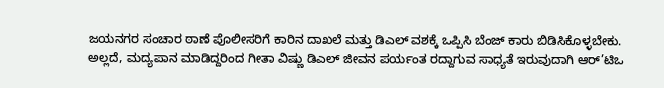ಜಯನಗರ ಸಂಚಾರ ಠಾಣೆ ಪೊಲೀಸರಿಗೆ ಕಾರಿನ ದಾಖಲೆ ಮತ್ತು ಡಿಎಲ್ ವಶಕ್ಕೆ ಒಪ್ಪಿಸಿ ಬೆಂಜ್ ಕಾರು ಬಿಡಿಸಿಕೊಳ್ಳಬೇಕು. ಅಲ್ಲದೆ, ಮದ್ಯಪಾನ ಮಾಡಿದ್ದರಿಂದ ಗೀತಾ ವಿಷ್ಣು ಡಿಎಲ್ ಜೀವನ ಪರ್ಯಂತ ರದ್ದಾಗುವ ಸಾಧ್ಯತೆ ಇರುವುದಾಗಿ ಆರ್’ಟಿಒ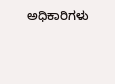ಅಧಿಕಾರಿಗಳು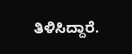ತಿಳಿಸಿದ್ದಾರೆ.